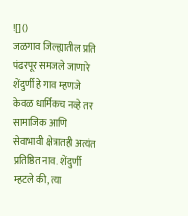![]()
जळगाव जिल्ह्यातील प्रति पंढरपूर समजले जाणारे शेंदुर्णी हे गाव म्हणजे केवळ धार्मिकच नव्हे तर सामाजिक आणि सेवाभावी क्षेत्रातही अत्यंत प्रतिष्ठित नाव. शेंदुर्णी म्हटले की, त्या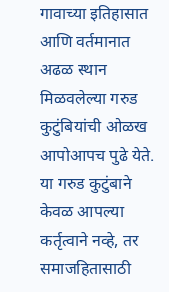गावाच्या इतिहासात आणि वर्तमानात अढळ स्थान मिळवलेल्या गरुड कुटुंबियांची ओळख आपोआपच पुढे येते. या गरुड कुटुंबाने केवळ आपल्या कर्तृत्वाने नव्हे, तर समाजहितासाठी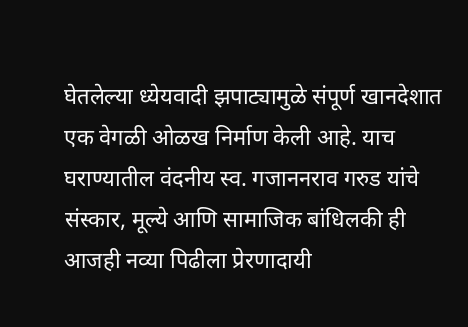घेतलेल्या ध्येयवादी झपाट्यामुळे संपूर्ण खानदेशात एक वेगळी ओळख निर्माण केली आहे. याच घराण्यातील वंदनीय स्व. गजाननराव गरुड यांचे संस्कार, मूल्ये आणि सामाजिक बांधिलकी ही आजही नव्या पिढीला प्रेरणादायी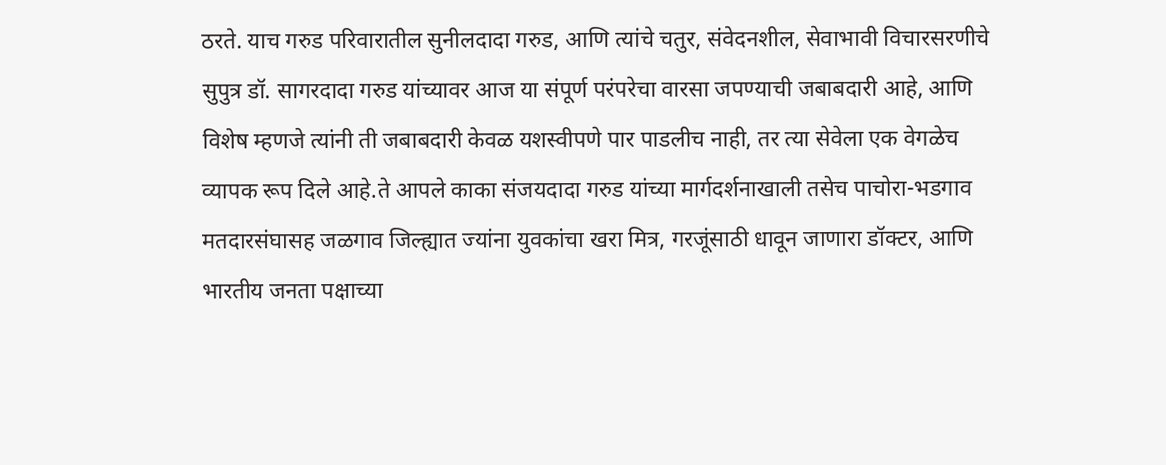ठरते. याच गरुड परिवारातील सुनीलदादा गरुड, आणि त्यांचे चतुर, संवेदनशील, सेवाभावी विचारसरणीचे सुपुत्र डॉ. सागरदादा गरुड यांच्यावर आज या संपूर्ण परंपरेचा वारसा जपण्याची जबाबदारी आहे, आणि विशेष म्हणजे त्यांनी ती जबाबदारी केवळ यशस्वीपणे पार पाडलीच नाही, तर त्या सेवेला एक वेगळेच व्यापक रूप दिले आहे.ते आपले काका संजयदादा गरुड यांच्या मार्गदर्शनाखाली तसेच पाचोरा-भडगाव मतदारसंघासह जळगाव जिल्ह्यात ज्यांना युवकांचा खरा मित्र, गरजूंसाठी धावून जाणारा डॉक्टर, आणि भारतीय जनता पक्षाच्या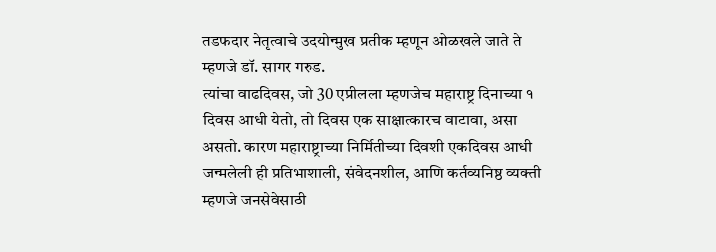तडफदार नेतृत्वाचे उदयोन्मुख प्रतीक म्हणून ओळखले जाते ते म्हणजे डॉ. सागर गरुड.
त्यांचा वाढदिवस, जो 30 एप्रीलला म्हणजेच महाराष्ट्र दिनाच्या १ दिवस आधी येतो, तो दिवस एक साक्षात्कारच वाटावा, असा असतो. कारण महाराष्ट्राच्या निर्मितीच्या दिवशी एकदिवस आधी जन्मलेली ही प्रतिभाशाली, संवेदनशील, आणि कर्तव्यनिष्ठ व्यक्ती म्हणजे जनसेवेसाठी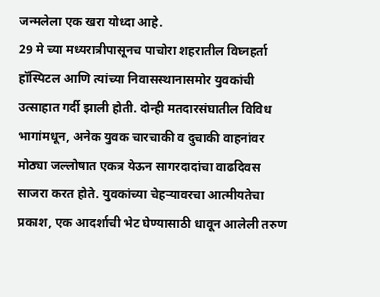जन्मलेला एक खरा योध्दा आहे.
29 मे च्या मध्यरात्रीपासूनच पाचोरा शहरातील विघ्नहर्ता हॉस्पिटल आणि त्यांच्या निवासस्थानासमोर युवकांची उत्साहात गर्दी झाली होती. दोन्ही मतदारसंघातील विविध भागांमधून, अनेक युवक चारचाकी व दुचाकी वाहनांवर मोठ्या जल्लोषात एकत्र येऊन सागरदादांचा वाढदिवस साजरा करत होते. युवकांच्या चेहऱ्यावरचा आत्मीयतेचा प्रकाश, एक आदर्शाची भेट घेण्यासाठी धावून आलेली तरुण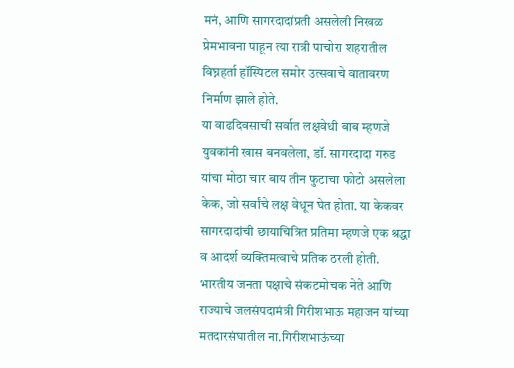मनं, आणि सागरदादांप्रती असलेली निखळ प्रेमभावना पाहून त्या रात्री पाचोरा शहरातील विघ्नहर्ता हॉस्पिटल समोर उत्सवाचे वातावरण निर्माण झाले होते.
या वाढदिवसाची सर्वात लक्षवेधी बाब म्हणजे युवकांनी खास बनवलेला, डॉ. सागरदादा गरुड यांचा मोठा चार बाय तीन फुटाचा फोटो असलेला केक, जो सर्वांचे लक्ष वेधून घेत होता. या केकवर सागरदादांची छायाचित्रित प्रतिमा म्हणजे एक श्रद्धा व आदर्श व्यक्तिमत्वाचे प्रतिक ठरली होती.
भारतीय जनता पक्षाचे संकटमोचक नेते आणि राज्याचे जलसंपदामंत्री गिरीशभाऊ महाजन यांच्या मतदारसंघातील ना.गिरीशभाऊंच्या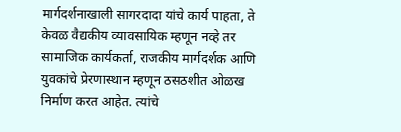मार्गदर्शनाखाली सागरदादा यांचे कार्य पाहता, ते केवळ वैद्यकीय व्यावसायिक म्हणून नव्हे तर सामाजिक कार्यकर्ता, राजकीय मार्गदर्शक आणि युवकांचे प्रेरणास्थान म्हणून ठसठशीत ओळख निर्माण करत आहेत. त्यांचे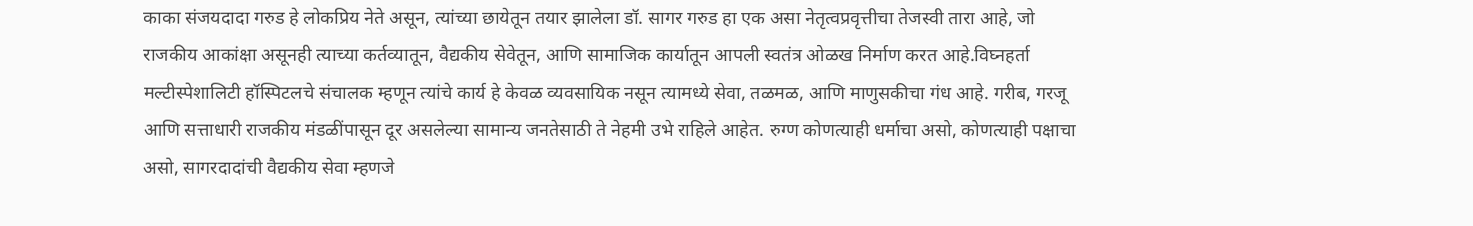काका संजयदादा गरुड हे लोकप्रिय नेते असून, त्यांच्या छायेतून तयार झालेला डॉ. सागर गरुड हा एक असा नेतृत्वप्रवृत्तीचा तेजस्वी तारा आहे, जो राजकीय आकांक्षा असूनही त्याच्या कर्तव्यातून, वैद्यकीय सेवेतून, आणि सामाजिक कार्यातून आपली स्वतंत्र ओळख निर्माण करत आहे.विघ्नहर्ता मल्टीस्पेशालिटी हॉस्पिटलचे संचालक म्हणून त्यांचे कार्य हे केवळ व्यवसायिक नसून त्यामध्ये सेवा, तळमळ, आणि माणुसकीचा गंध आहे. गरीब, गरजू आणि सत्ताधारी राजकीय मंडळींपासून दूर असलेल्या सामान्य जनतेसाठी ते नेहमी उभे राहिले आहेत. रुग्ण कोणत्याही धर्माचा असो, कोणत्याही पक्षाचा असो, सागरदादांची वैद्यकीय सेवा म्हणजे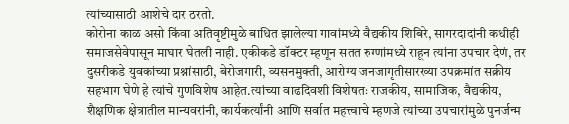त्यांच्यासाठी आशेचे दार ठरतो.
कोरोना काळ असो किंवा अतिवृष्टीमुळे बाधित झालेल्या गावांमध्ये वैद्यकीय शिबिरे, सागरदादांनी कधीही समाजसेवेपासून माघार घेतली नाही. एकीकडे डॉक्टर म्हणून सतत रुग्णांमध्ये राहून त्यांना उपचार देणं, तर दुसरीकडे युवकांच्या प्रश्नांसाठी, बेरोजगारी, व्यसनमुक्ती, आरोग्य जनजागृतीसारख्या उपक्रमांत सक्रीय सहभाग घेणे हे त्यांचे गुणविशेष आहेत.त्यांच्या वाढदिवशी विशेषतः राजकीय, सामाजिक, वैद्यकीय, शैक्षणिक क्षेत्रातील मान्यवरांनी, कार्यकर्त्यांनी आणि सर्वात महत्त्वाचे म्हणजे त्यांच्या उपचारांमुळे पुनर्जन्म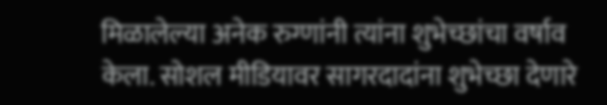मिळालेल्या अनेक रुग्णांनी त्यांना शुभेच्छांचा वर्षाव केला. सोशल मीडियावर सागरदादांना शुभेच्छा देणारे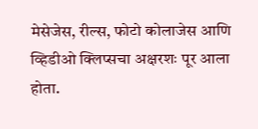मेसेजेस, रील्स, फोटो कोलाजेस आणि व्हिडीओ क्लिप्सचा अक्षरशः पूर आला होता.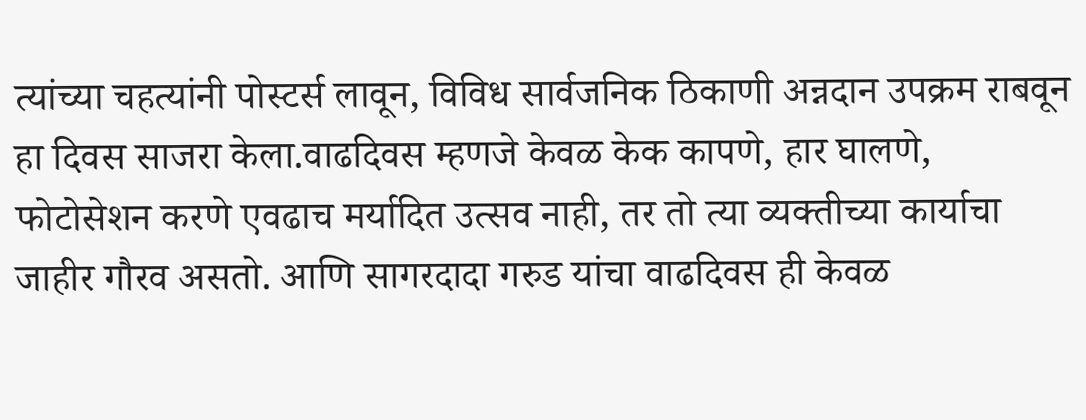त्यांच्या चहत्यांनी पोस्टर्स लावून, विविध सार्वजनिक ठिकाणी अन्नदान उपक्रम राबवून हा दिवस साजरा केला.वाढदिवस म्हणजे केवळ केक कापणे, हार घालणे, फोटोसेशन करणे एवढाच मर्यादित उत्सव नाही, तर तो त्या व्यक्तीच्या कार्याचा जाहीर गौरव असतो. आणि सागरदादा गरुड यांचा वाढदिवस ही केवळ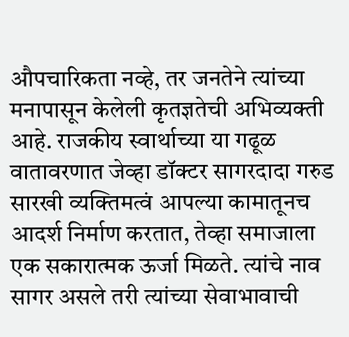औपचारिकता नव्हे, तर जनतेने त्यांच्या मनापासून केलेली कृतज्ञतेची अभिव्यक्ती आहे. राजकीय स्वार्थाच्या या गढूळ वातावरणात जेव्हा डॉक्टर सागरदादा गरुड सारखी व्यक्तिमत्वं आपल्या कामातूनच आदर्श निर्माण करतात, तेव्हा समाजाला एक सकारात्मक ऊर्जा मिळते. त्यांचे नाव सागर असले तरी त्यांच्या सेवाभावाची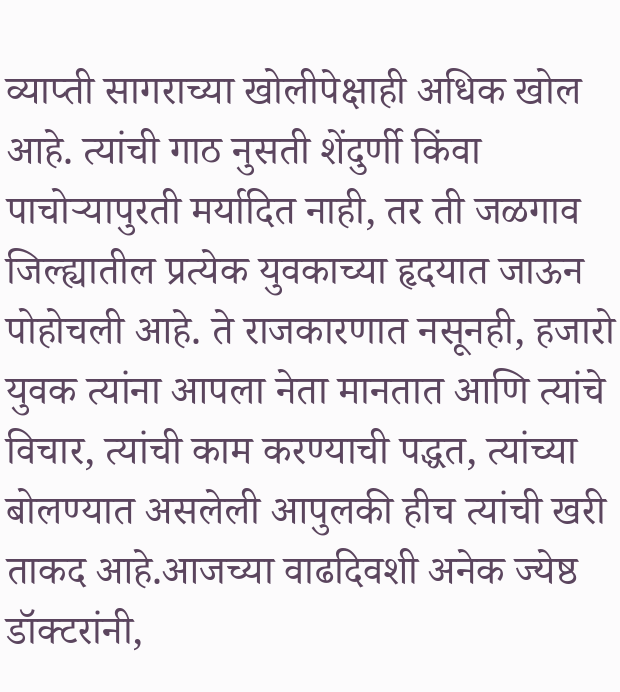व्याप्ती सागराच्या खोलीपेक्षाही अधिक खोल आहे. त्यांची गाठ नुसती शेंदुर्णी किंवा पाचोऱ्यापुरती मर्यादित नाही, तर ती जळगाव जिल्ह्यातील प्रत्येक युवकाच्या हृदयात जाऊन पोहोचली आहे. ते राजकारणात नसूनही, हजारो युवक त्यांना आपला नेता मानतात आणि त्यांचे विचार, त्यांची काम करण्याची पद्धत, त्यांच्या बोलण्यात असलेली आपुलकी हीच त्यांची खरी ताकद आहे.आजच्या वाढदिवशी अनेक ज्येष्ठ डॉक्टरांनी,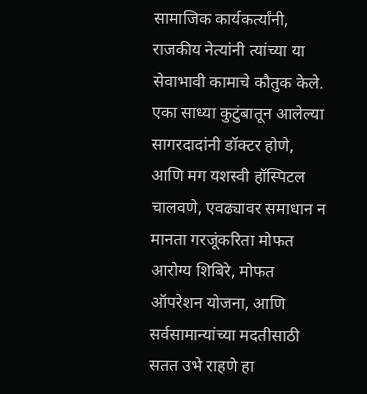सामाजिक कार्यकर्त्यांनी, राजकीय नेत्यांनी त्यांच्या या सेवाभावी कामाचे कौतुक केले. एका साध्या कुटुंबातून आलेल्या सागरदादांनी डॉक्टर होणे, आणि मग यशस्वी हॉस्पिटल चालवणे, एवढ्यावर समाधान न मानता गरजूंकरिता मोफत आरोग्य शिबिरे, मोफत ऑपरेशन योजना, आणि सर्वसामान्यांच्या मदतीसाठी सतत उभे राहणे हा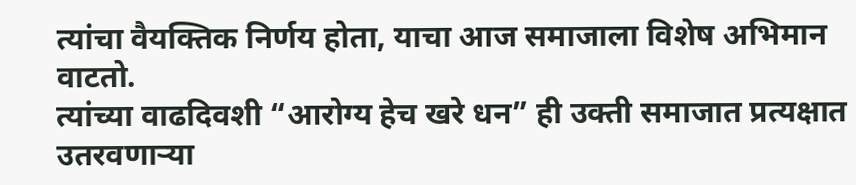त्यांचा वैयक्तिक निर्णय होता, याचा आज समाजाला विशेष अभिमान वाटतो.
त्यांच्या वाढदिवशी “आरोग्य हेच खरे धन” ही उक्ती समाजात प्रत्यक्षात उतरवणाऱ्या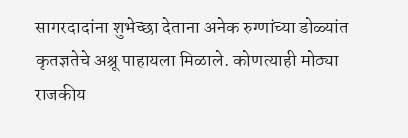सागरदादांना शुभेच्छा देताना अनेक रुग्णांच्या डोळ्यांत कृतज्ञतेचे अश्रू पाहायला मिळाले. कोणत्याही मोठ्या राजकीय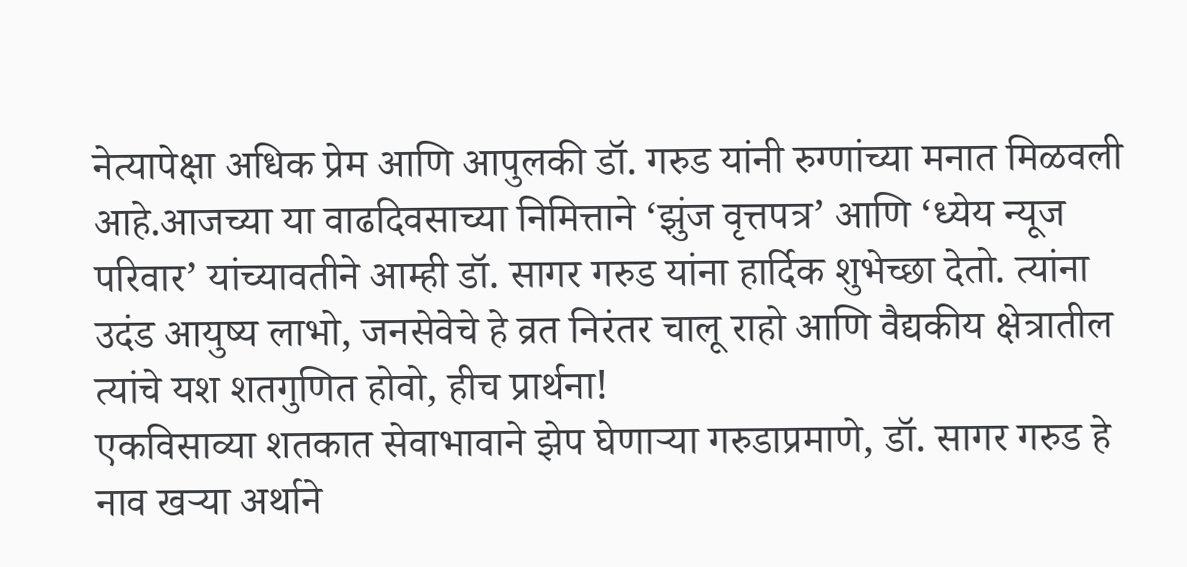नेत्यापेक्षा अधिक प्रेम आणि आपुलकी डॉ. गरुड यांनी रुग्णांच्या मनात मिळवली आहे.आजच्या या वाढदिवसाच्या निमित्ताने ‘झुंज वृत्तपत्र’ आणि ‘ध्येय न्यूज परिवार’ यांच्यावतीने आम्ही डॉ. सागर गरुड यांना हार्दिक शुभेच्छा देतो. त्यांना उदंड आयुष्य लाभो, जनसेवेचे हे व्रत निरंतर चालू राहो आणि वैद्यकीय क्षेत्रातील त्यांचे यश शतगुणित होवो, हीच प्रार्थना!
एकविसाव्या शतकात सेवाभावाने झेप घेणाऱ्या गरुडाप्रमाणे, डॉ. सागर गरुड हे नाव खऱ्या अर्थाने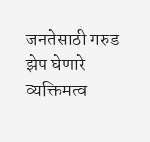जनतेसाठी गरुड झेप घेणारे व्यक्तिमत्व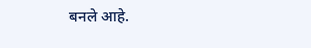बनले आहे.